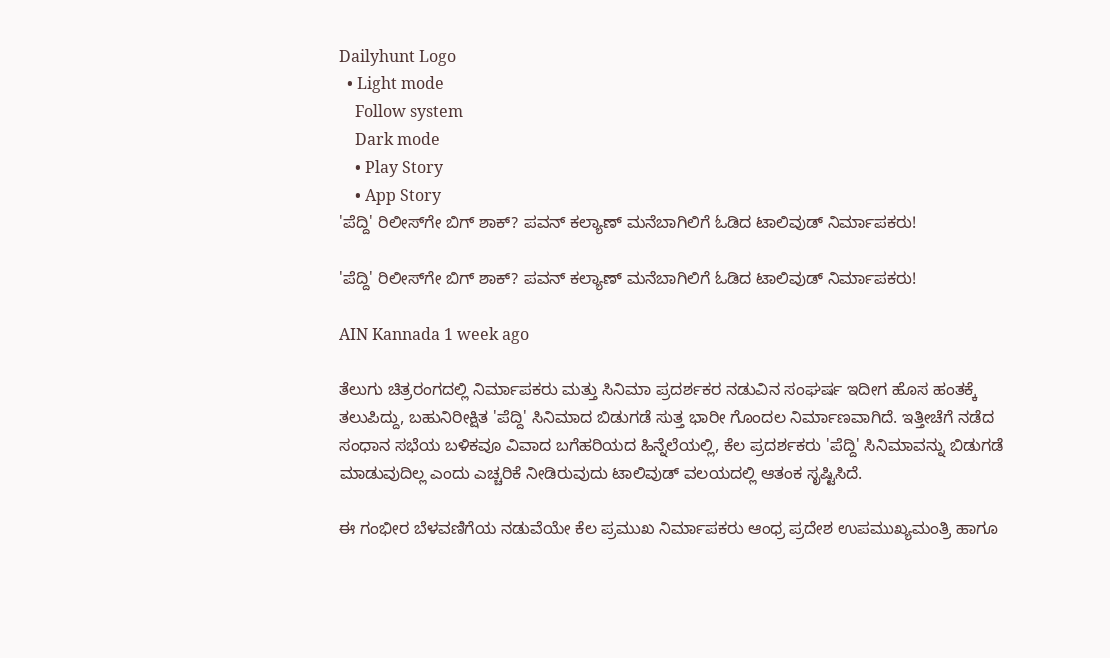Dailyhunt Logo
  • Light mode
    Follow system
    Dark mode
    • Play Story
    • App Story
'ಪೆದ್ದಿ' ರಿಲೀಸ್‌ಗೇ ಬಿಗ್ ಶಾಕ್? ಪವನ್ ಕಲ್ಯಾಣ್ ಮನೆಬಾಗಿಲಿಗೆ ಓಡಿದ ಟಾಲಿವುಡ್ ನಿರ್ಮಾಪಕರು!

'ಪೆದ್ದಿ' ರಿಲೀಸ್‌ಗೇ ಬಿಗ್ ಶಾಕ್? ಪವನ್ ಕಲ್ಯಾಣ್ ಮನೆಬಾಗಿಲಿಗೆ ಓಡಿದ ಟಾಲಿವುಡ್ ನಿರ್ಮಾಪಕರು!

AIN Kannada 1 week ago

ತೆಲುಗು ಚಿತ್ರರಂಗದಲ್ಲಿ ನಿರ್ಮಾಪಕರು ಮತ್ತು ಸಿನಿಮಾ ಪ್ರದರ್ಶಕರ ನಡುವಿನ ಸಂಘರ್ಷ ಇದೀಗ ಹೊಸ ಹಂತಕ್ಕೆ ತಲುಪಿದ್ದು, ಬಹುನಿರೀಕ್ಷಿತ 'ಪೆದ್ದಿ' ಸಿನಿಮಾದ ಬಿಡುಗಡೆ ಸುತ್ತ ಭಾರೀ ಗೊಂದಲ ನಿರ್ಮಾಣವಾಗಿದೆ. ಇತ್ತೀಚೆಗೆ ನಡೆದ ಸಂಧಾನ ಸಭೆಯ ಬಳಿಕವೂ ವಿವಾದ ಬಗೆಹರಿಯದ ಹಿನ್ನೆಲೆಯಲ್ಲಿ, ಕೆಲ ಪ್ರದರ್ಶಕರು 'ಪೆದ್ದಿ' ಸಿನಿಮಾವನ್ನು ಬಿಡುಗಡೆ ಮಾಡುವುದಿಲ್ಲ ಎಂದು ಎಚ್ಚರಿಕೆ ನೀಡಿರುವುದು ಟಾಲಿವುಡ್ ವಲಯದಲ್ಲಿ ಆತಂಕ ಸೃಷ್ಟಿಸಿದೆ.

ಈ ಗಂಭೀರ ಬೆಳವಣಿಗೆಯ ನಡುವೆಯೇ ಕೆಲ ಪ್ರಮುಖ ನಿರ್ಮಾಪಕರು ಆಂಧ್ರ ಪ್ರದೇಶ ಉಪಮುಖ್ಯಮಂತ್ರಿ ಹಾಗೂ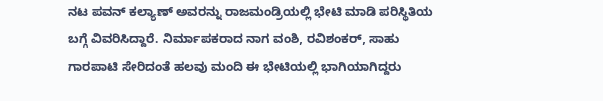ನಟ ಪವನ್ ಕಲ್ಯಾಣ್ ಅವರನ್ನು ರಾಜಮಂಡ್ರಿಯಲ್ಲಿ ಭೇಟಿ ಮಾಡಿ ಪರಿಸ್ಥಿತಿಯ ಬಗ್ಗೆ ವಿವರಿಸಿದ್ದಾರೆ. ನಿರ್ಮಾಪಕರಾದ ನಾಗ ವಂಶಿ, ರವಿಶಂಕರ್, ಸಾಹು ಗಾರಪಾಟಿ ಸೇರಿದಂತೆ ಹಲವು ಮಂದಿ ಈ ಭೇಟಿಯಲ್ಲಿ ಭಾಗಿಯಾಗಿದ್ದರು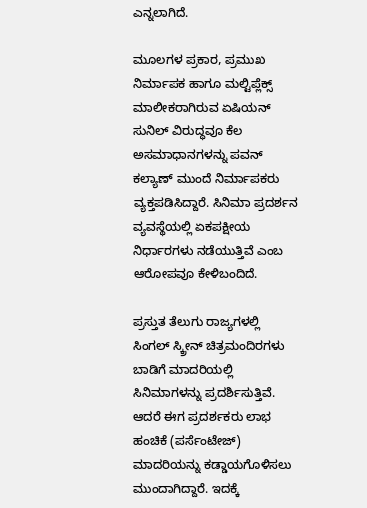ಎನ್ನಲಾಗಿದೆ.

ಮೂಲಗಳ ಪ್ರಕಾರ, ಪ್ರಮುಖ ನಿರ್ಮಾಪಕ ಹಾಗೂ ಮಲ್ಟಿಪ್ಲೆಕ್ಸ್ ಮಾಲೀಕರಾಗಿರುವ ಏಷಿಯನ್ ಸುನಿಲ್ ವಿರುದ್ಧವೂ ಕೆಲ ಅಸಮಾಧಾನಗಳನ್ನು ಪವನ್ ಕಲ್ಯಾಣ್ ಮುಂದೆ ನಿರ್ಮಾಪಕರು ವ್ಯಕ್ತಪಡಿಸಿದ್ದಾರೆ. ಸಿನಿಮಾ ಪ್ರದರ್ಶನ ವ್ಯವಸ್ಥೆಯಲ್ಲಿ ಏಕಪಕ್ಷೀಯ ನಿರ್ಧಾರಗಳು ನಡೆಯುತ್ತಿವೆ ಎಂಬ ಆರೋಪವೂ ಕೇಳಿಬಂದಿದೆ.

ಪ್ರಸ್ತುತ ತೆಲುಗು ರಾಜ್ಯಗಳಲ್ಲಿ ಸಿಂಗಲ್ ಸ್ಕ್ರೀನ್ ಚಿತ್ರಮಂದಿರಗಳು ಬಾಡಿಗೆ ಮಾದರಿಯಲ್ಲಿ ಸಿನಿಮಾಗಳನ್ನು ಪ್ರದರ್ಶಿಸುತ್ತಿವೆ. ಆದರೆ ಈಗ ಪ್ರದರ್ಶಕರು ಲಾಭ ಹಂಚಿಕೆ (ಪರ್ಸೆಂಟೇಜ್) ಮಾದರಿಯನ್ನು ಕಡ್ಡಾಯಗೊಳಿಸಲು ಮುಂದಾಗಿದ್ದಾರೆ. ಇದಕ್ಕೆ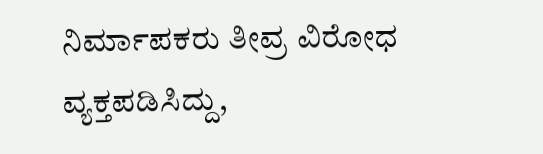ನಿರ್ಮಾಪಕರು ತೀವ್ರ ವಿರೋಧ ವ್ಯಕ್ತಪಡಿಸಿದ್ದು,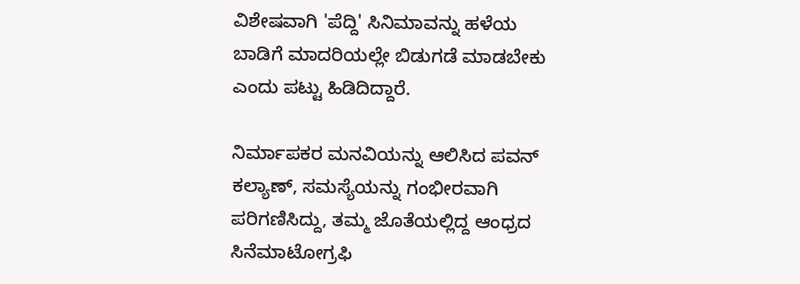ವಿಶೇಷವಾಗಿ 'ಪೆದ್ದಿ' ಸಿನಿಮಾವನ್ನು ಹಳೆಯ ಬಾಡಿಗೆ ಮಾದರಿಯಲ್ಲೇ ಬಿಡುಗಡೆ ಮಾಡಬೇಕು ಎಂದು ಪಟ್ಟು ಹಿಡಿದಿದ್ದಾರೆ.

ನಿರ್ಮಾಪಕರ ಮನವಿಯನ್ನು ಆಲಿಸಿದ ಪವನ್ ಕಲ್ಯಾಣ್, ಸಮಸ್ಯೆಯನ್ನು ಗಂಭೀರವಾಗಿ ಪರಿಗಣಿಸಿದ್ದು, ತಮ್ಮ ಜೊತೆಯಲ್ಲಿದ್ದ ಆಂಧ್ರದ ಸಿನೆಮಾಟೋಗ್ರಫಿ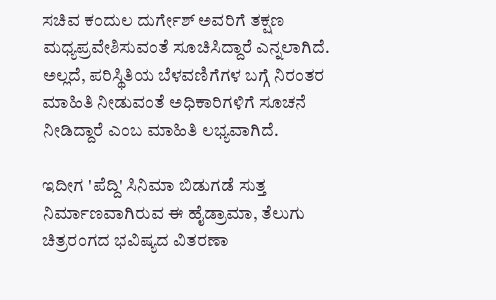ಸಚಿವ ಕಂದುಲ ದುರ್ಗೇಶ್ ಅವರಿಗೆ ತಕ್ಷಣ ಮಧ್ಯಪ್ರವೇಶಿಸುವಂತೆ ಸೂಚಿಸಿದ್ದಾರೆ ಎನ್ನಲಾಗಿದೆ. ಅಲ್ಲದೆ, ಪರಿಸ್ಥಿತಿಯ ಬೆಳವಣಿಗೆಗಳ ಬಗ್ಗೆ ನಿರಂತರ ಮಾಹಿತಿ ನೀಡುವಂತೆ ಅಧಿಕಾರಿಗಳಿಗೆ ಸೂಚನೆ ನೀಡಿದ್ದಾರೆ ಎಂಬ ಮಾಹಿತಿ ಲಭ್ಯವಾಗಿದೆ.

ಇದೀಗ 'ಪೆದ್ದಿ' ಸಿನಿಮಾ ಬಿಡುಗಡೆ ಸುತ್ತ ನಿರ್ಮಾಣವಾಗಿರುವ ಈ ಹೈಡ್ರಾಮಾ, ತೆಲುಗು ಚಿತ್ರರಂಗದ ಭವಿಷ್ಯದ ವಿತರಣಾ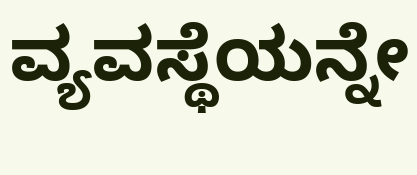ವ್ಯವಸ್ಥೆಯನ್ನೇ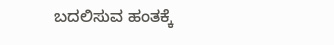ಬದಲಿಸುವ ಹಂತಕ್ಕೆ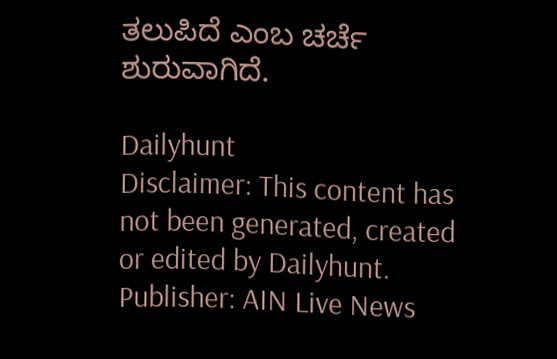ತಲುಪಿದೆ ಎಂಬ ಚರ್ಚೆ ಶುರುವಾಗಿದೆ.

Dailyhunt
Disclaimer: This content has not been generated, created or edited by Dailyhunt. Publisher: AIN Live News